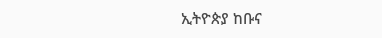ኢትዮጵያ ከቡና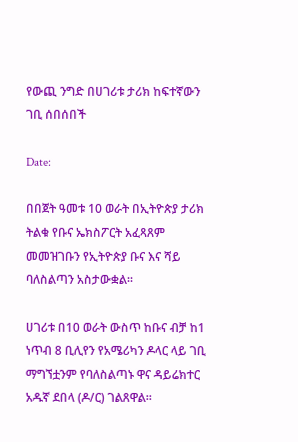የውጪ ንግድ በሀገሪቱ ታሪክ ከፍተኛውን ገቢ ሰበሰበች

Date:

በበጀት ዓመቱ 10 ወራት በኢትዮጵያ ታሪክ ትልቁ የቡና ኤክስፖርት አፈጻጸም መመዝገቡን የኢትዮጵያ ቡና እና ሻይ ባለስልጣን አስታውቋል፡፡

ሀገሪቱ በ10 ወራት ውስጥ ከቡና ብቻ ከ1 ነጥብ 8 ቢሊየን የአሜሪካን ዶላር ላይ ገቢ ማግኘቷንም የባለስልጣኑ ዋና ዳይሬክተር አዱኛ ደበላ (ዶ/ር) ገልጸዋል፡፡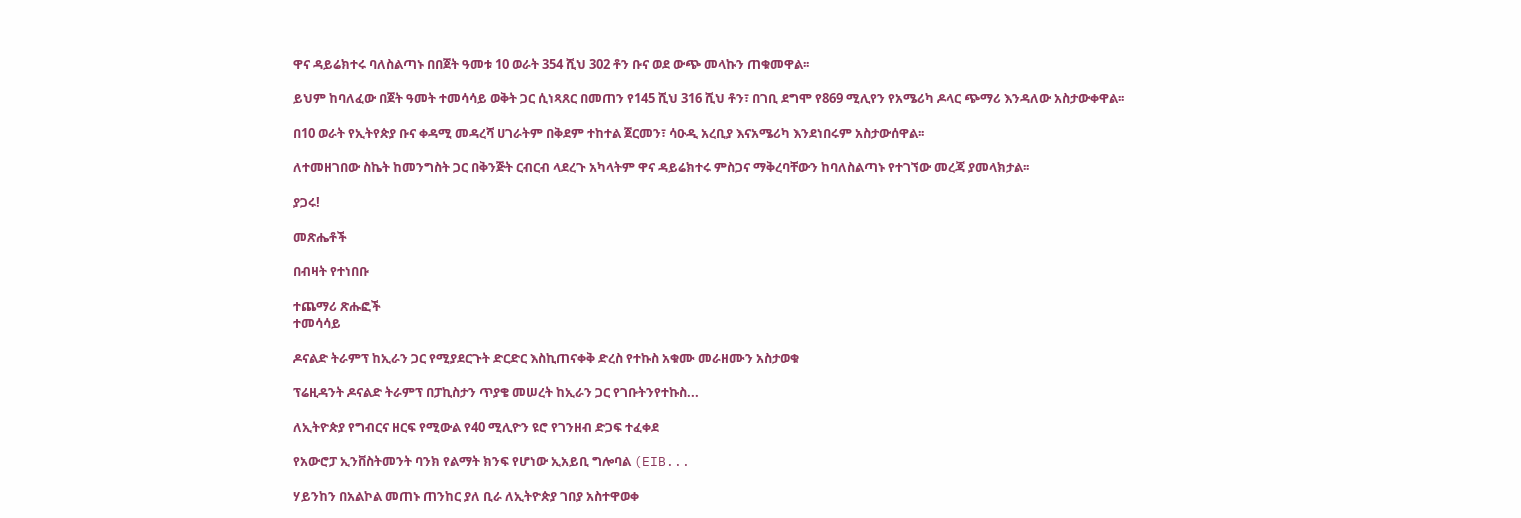ዋና ዳይሬክተሩ ባለስልጣኑ በበጀት ዓመቱ 10 ወራት 354 ሺህ 302 ቶን ቡና ወደ ውጭ መላኩን ጠቁመዋል፡፡

ይህም ከባለፈው በጀት ዓመት ተመሳሳይ ወቅት ጋር ሲነጻጸር በመጠን የ145 ሺህ 316 ሺህ ቶን፣ በገቢ ደግሞ የ869 ሚሊየን የአሜሪካ ዶላር ጭማሪ እንዳለው አስታውቀዋል፡፡

በ10 ወራት የኢትየጵያ ቡና ቀዳሚ መዳረሻ ሀገራትም በቅደም ተከተል ጀርመን፣ ሳዑዲ አረቢያ እናአሜሪካ እንደነበሩም አስታውሰዋል፡፡

ለተመዘገበው ስኬት ከመንግስት ጋር በቅንጅት ርብርብ ላደረጉ አካላትም ዋና ዳይሬክተሩ ምስጋና ማቅረባቸውን ከባለስልጣኑ የተገኘው መረጃ ያመላክታል፡፡

ያጋሩ!

መጽሔቶች

በብዛት የተነበቡ

ተጨማሪ ጽሑፎች
ተመሳሳይ

ዶናልድ ትራምፕ ከኢራን ጋር የሚያደርጉት ድርድር እስኪጠናቀቅ ድረስ የተኩስ አቁሙ መራዘሙን አስታወቁ

ፕሬዚዳንት ዶናልድ ትራምፕ በፓኪስታን ጥያቄ መሠረት ከኢራን ጋር የገቡትንየተኩስ...

ለኢትዮጵያ የግብርና ዘርፍ የሚውል የ40 ሚሊዮን ዩሮ የገንዘብ ድጋፍ ተፈቀደ

የአውሮፓ ኢንቨስትመንት ባንክ የልማት ክንፍ የሆነው ኢአይቢ ግሎባል (EIB...

ሃይንከን በአልኮል መጠኑ ጠንከር ያለ ቢራ ለኢትዮጵያ ገበያ አስተዋወቀ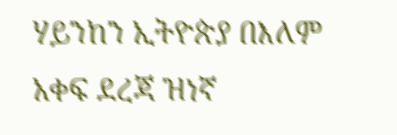ሃይንከን ኢትዮጵያ በእለም አቀፍ ደረጃ ዝነኛ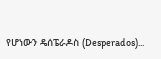የሆነውን ዴሰፔራዶስ (Desperados)...